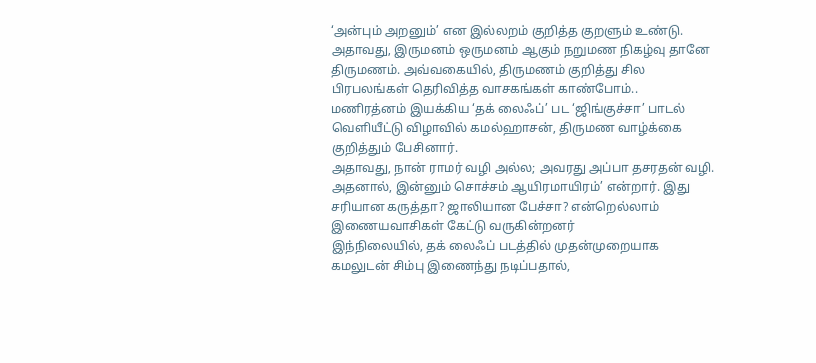‘அன்பும் அறனும்’ என இல்லறம் குறித்த குறளும் உண்டு. அதாவது, இருமனம் ஒருமனம் ஆகும் நறுமண நிகழ்வு தானே திருமணம். அவ்வகையில், திருமணம் குறித்து சில பிரபலங்கள் தெரிவித்த வாசகங்கள் காண்போம்..
மணிரத்னம் இயக்கிய ‘தக் லைஃப்’ பட ‘ஜிங்குச்சா’ பாடல் வெளியீட்டு விழாவில் கமல்ஹாசன், திருமண வாழ்க்கை குறித்தும் பேசினார்.
அதாவது, நான் ராமர் வழி அல்ல; அவரது அப்பா தசரதன் வழி. அதனால், இன்னும் சொச்சம் ஆயிரமாயிரம்’ என்றார். இது சரியான கருத்தா? ஜாலியான பேச்சா? என்றெல்லாம் இணையவாசிகள் கேட்டு வருகின்றனர்
இந்நிலையில், தக் லைஃப் படத்தில் முதன்முறையாக கமலுடன் சிம்பு இணைந்து நடிப்பதால்,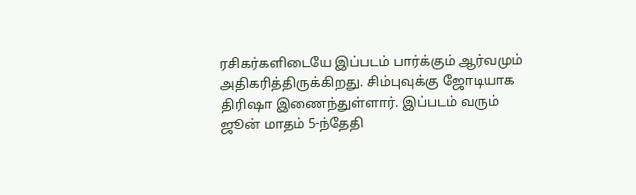ரசிகர்களிடையே இப்படம் பார்க்கும் ஆர்வமும் அதிகரித்திருக்கிறது. சிம்புவுக்கு ஜோடியாக திரிஷா இணைந்துள்ளார். இப்படம் வரும் ஜூன் மாதம் 5-ந்தேதி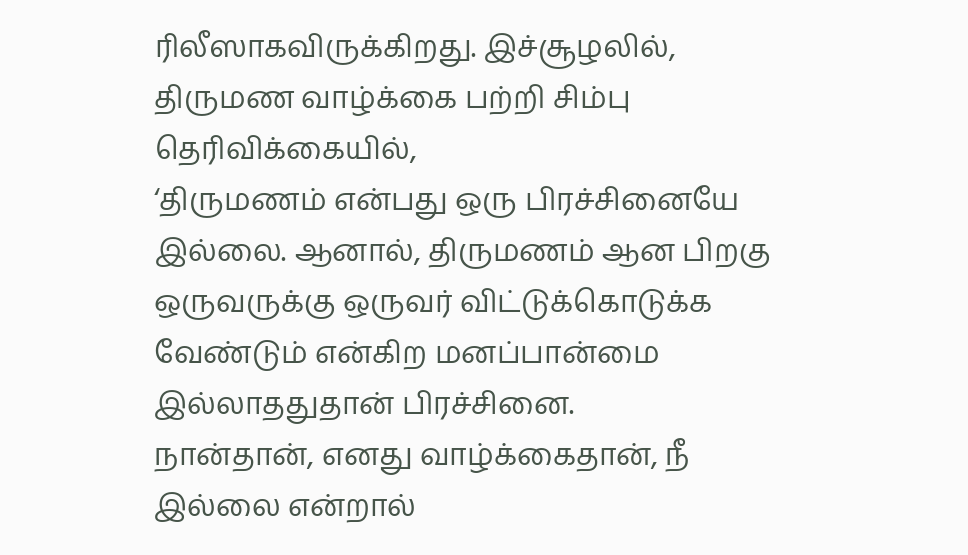ரிலீஸாகவிருக்கிறது. இச்சூழலில், திருமண வாழ்க்கை பற்றி சிம்பு தெரிவிக்கையில்,
‘திருமணம் என்பது ஒரு பிரச்சினையே இல்லை. ஆனால், திருமணம் ஆன பிறகு ஒருவருக்கு ஒருவர் விட்டுக்கொடுக்க வேண்டும் என்கிற மனப்பான்மை இல்லாததுதான் பிரச்சினை.
நான்தான், எனது வாழ்க்கைதான், நீ இல்லை என்றால்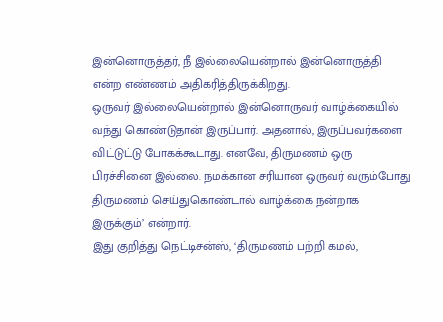இன்னொருத்தர், நீ இல்லையென்றால் இன்னொருத்தி என்ற எண்ணம் அதிகரித்திருக்கிறது.
ஒருவர் இல்லையென்றால் இன்னொருவர் வாழ்க்கையில் வந்து கொண்டுதான் இருப்பார். அதனால், இருப்பவர்களை விட்டுட்டு போகக்கூடாது. எனவே, திருமணம் ஒரு பிரச்சினை இல்லை. நமக்கான சரியான ஒருவர் வரும்போது திருமணம் செய்துகொண்டால் வாழ்க்கை நன்றாக இருக்கும்’ என்றார்.
இது குறித்து நெட்டிசன்ஸ், ‘திருமணம் பற்றி கமல்,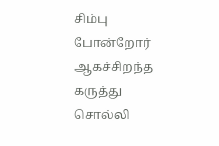சிம்பு போன்றோர் ஆகச்சிறந்த கருத்து சொல்லி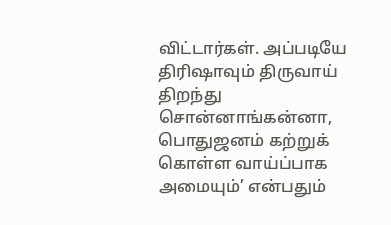விட்டார்கள். அப்படியே திரிஷாவும் திருவாய் திறந்து சொன்னாங்கன்னா, பொதுஜனம் கற்றுக் கொள்ள வாய்ப்பாக அமையும்’ என்பதும்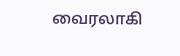வைரலாகி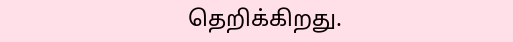தெறிக்கிறது.